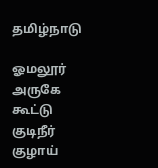தமிழ்நாடு

ஓமலூர் அருகே கூட்டு குடிநீர் குழாய்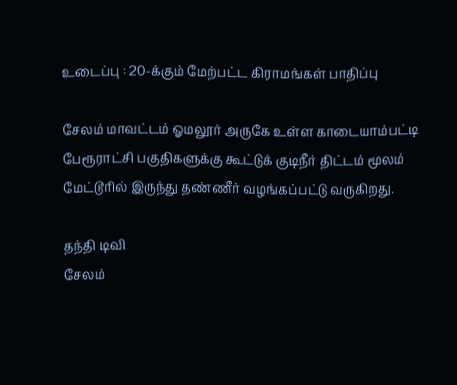உடைப்பு : 20-க்கும் மேற்பட்ட கிராமங்கள் பாதிப்பு

சேலம் மாவட்டம் ஓமலூர் அருகே உள்ள காடையாம்பட்டி பேரூராட்சி பகுதிகளுக்கு கூட்டுக் குடிநீர் திட்டம் மூலம் மேட்டூரில் இருந்து தண்ணீர் வழங்கப்பட்டு வருகிறது.

தந்தி டிவி
சேலம்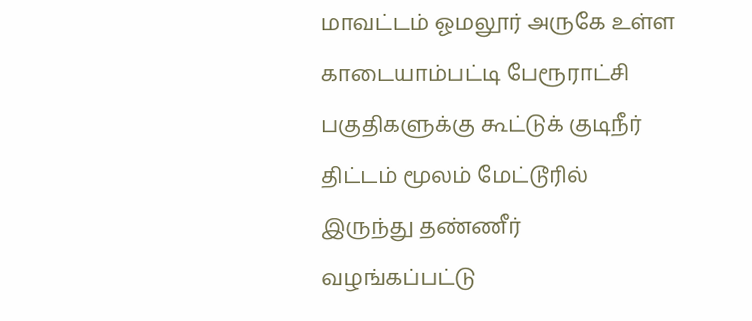மாவட்டம் ஓமலூர் அருகே உள்ள காடையாம்பட்டி பேரூராட்சி பகுதிகளுக்கு கூட்டுக் குடிநீர் திட்டம் மூலம் மேட்டூரில் இருந்து தண்ணீர் வழங்கப்பட்டு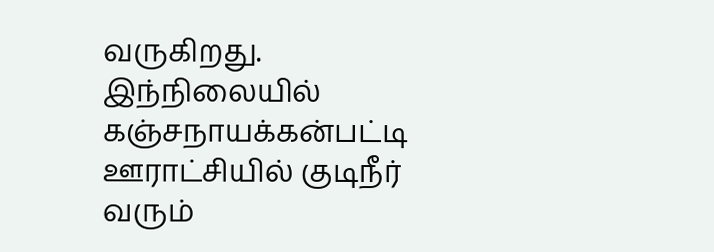வருகிறது. இந்நிலையில் கஞ்சநாயக்கன்பட்டி ஊராட்சியில் குடிநீர் வரும்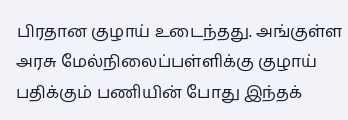பிரதான குழாய் உடைந்தது. அங்குள்ள அரசு மேல்நிலைப்பள்ளிக்கு குழாய் பதிக்கும் பணியின் போது இந்தக்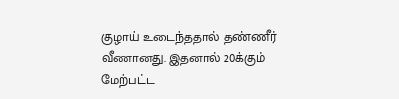குழாய் உடைந்ததால் தண்ணீர் வீணானது. இதனால் 20க்கும் மேற்பட்ட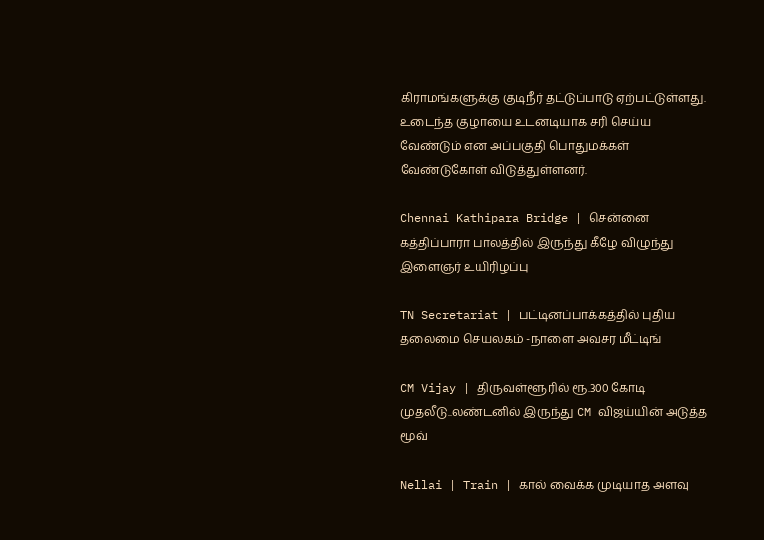கிராமங்களுக்கு குடிநீர் தட்டுப்பாடு ஏற்பட்டுள்ளது. உடைந்த குழாயை உடனடியாக சரி செய்ய வேண்டும் என அப்பகுதி பொதுமக்கள் வேண்டுகோள் விடுத்துள்ளனர்.

Chennai Kathipara Bridge | சென்னை கத்திப்பாரா பாலத்தில் இருந்து கீழே விழுந்து இளைஞர் உயிரிழப்பு

TN Secretariat | பட்டினப்பாக்கத்தில் புதிய தலைமை செயலகம் -நாளை அவசர மீட்டிங்

CM Vijay | திருவள்ளூரில் ரூ.300 கோடி முதலீடு..லண்டனில் இருந்து CM விஜய்யின் அடுத்த மூவ்

Nellai | Train | கால் வைக்க முடியாத அளவு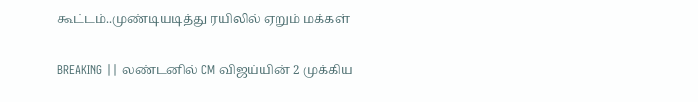கூட்டம்..முண்டியடித்து ரயிலில் ஏறும் மக்கள்

BREAKING || லண்டனில் CM விஜய்யின் 2 முக்கிய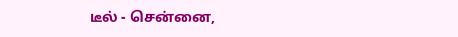டீல் - சென்னை,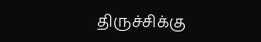திருச்சிக்கு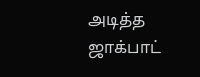அடித்த ஜாக்பாட்